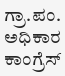ಗ್ರಾ.ಪಂ. ಅಧಿಕಾರ ಕಾಂಗ್ರೆಸ್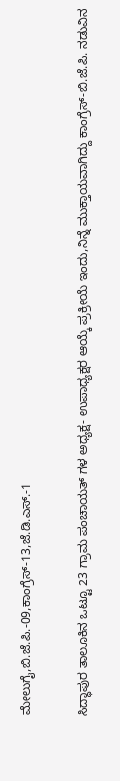ಮೇಲುಗೈ,ಬಿ.ಜೆ.ಪಿ.-09,ಕಾಂಗ್ರೆಸ್-13,ಜೆ.ಡಿ.ಎಸ್.-1

ಸಿದ್ಧಾಪುರ ತಾಲೂಕಿನ ಒಟ್ಟೂ 23 ಗ್ರಾಮ ಪಂಚಾಯತ್ ಗಳ ಅಧ್ಯಕ್ಷ- ಉಪಾಧ್ಯಕ್ಷರ ಆಯ್ಕೆ ಪ್ರಕ್ರೀಯೆ ಇಂದು,ನಿನ್ನೆ ಮುಕ್ತಾಯವಾಗಿದ್ದು ಕಾಂಗ್ರೆಸ್-ಬಿ.ಜೆ.ಪಿ. ನಡುವಿನ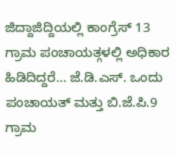ಜಿದ್ದಾಜಿದ್ದಿಯಲ್ಲಿ ಕಾಂಗ್ರೆಸ್ 13 ಗ್ರಾಮ ಪಂಚಾಯತ್ಗಳಲ್ಲಿ ಅಧಿಕಾರ ಹಿಡಿದಿದ್ದರೆ… ಜೆ.ಡಿ.ಎಸ್. ಒಂದು ಪಂಚಾಯತ್ ಮತ್ತು ಬಿ.ಜೆ.ಪಿ.9 ಗ್ರಾಮ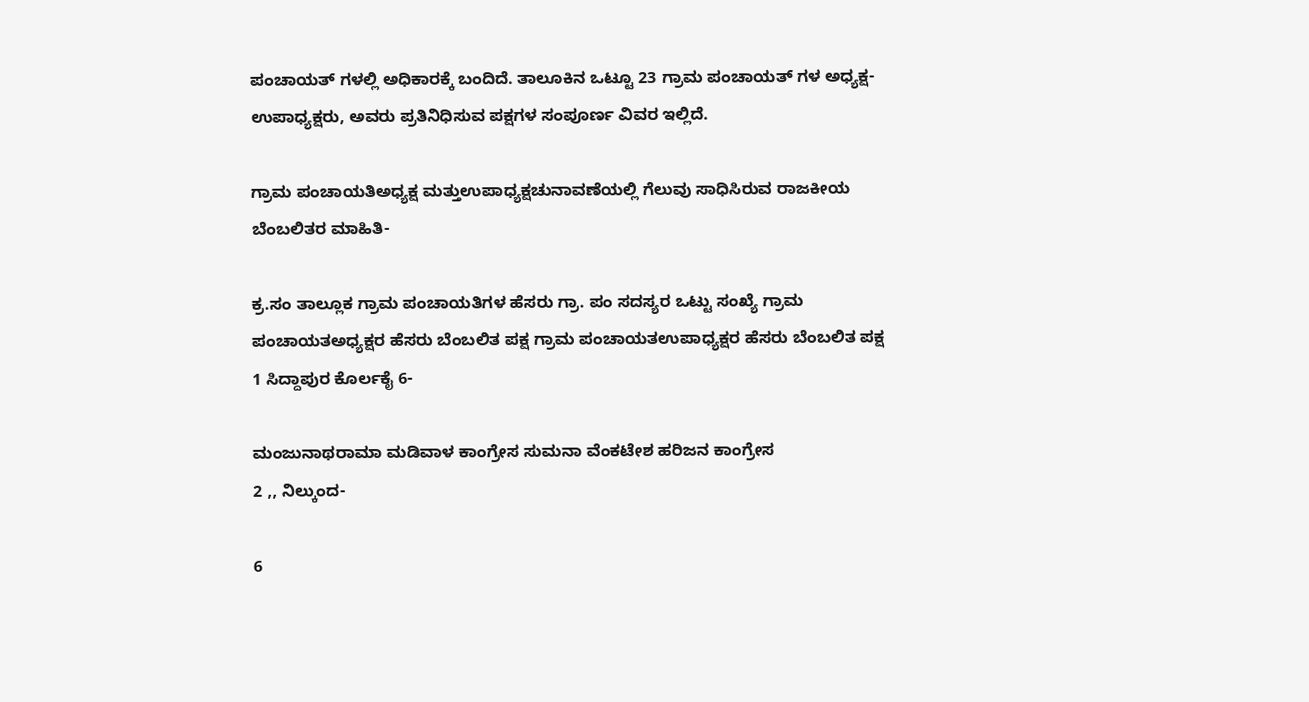ಪಂಚಾಯತ್ ಗಳಲ್ಲಿ ಅಧಿಕಾರಕ್ಕೆ ಬಂದಿದೆ. ತಾಲೂಕಿನ ಒಟ್ಟೂ 23 ಗ್ರಾಮ ಪಂಚಾಯತ್ ಗಳ ಅಧ್ಯಕ್ಷ- ಉಪಾಧ್ಯಕ್ಷರು, ಅವರು ಪ್ರತಿನಿಧಿಸುವ ಪಕ್ಷಗಳ ಸಂಪೂರ್ಣ ವಿವರ ಇಲ್ಲಿದೆ.

ಗ್ರಾಮ ಪಂಚಾಯತಿಅಧ್ಯಕ್ಷ ಮತ್ತುಉಪಾಧ್ಯಕ್ಷಚುನಾವಣೆಯಲ್ಲಿ ಗೆಲುವು ಸಾಧಿಸಿರುವ ರಾಜಕೀಯ ಬೆಂಬಲಿತರ ಮಾಹಿತಿ-

ಕ್ರ.ಸಂ ತಾಲ್ಲೂಕ ಗ್ರಾಮ ಪಂಚಾಯತಿಗಳ ಹೆಸರು ಗ್ರಾ. ಪಂ ಸದಸ್ಯರ ಒಟ್ಟು ಸಂಖ್ಯೆ ಗ್ರಾಮ ಪಂಚಾಯತಅಧ್ಯಕ್ಷರ ಹೆಸರು ಬೆಂಬಲಿತ ಪಕ್ಷ ಗ್ರಾಮ ಪಂಚಾಯತಉಪಾಧ್ಯಕ್ಷರ ಹೆಸರು ಬೆಂಬಲಿತ ಪಕ್ಷ
1 ಸಿದ್ದಾಪುರ ಕೊರ್ಲಕೈ 6-

ಮಂಜುನಾಥರಾಮಾ ಮಡಿವಾಳ ಕಾಂಗ್ರೇಸ ಸುಮನಾ ವೆಂಕಟೇಶ ಹರಿಜನ ಕಾಂಗ್ರೇಸ
2 ,, ನಿಲ್ಕುಂದ-

6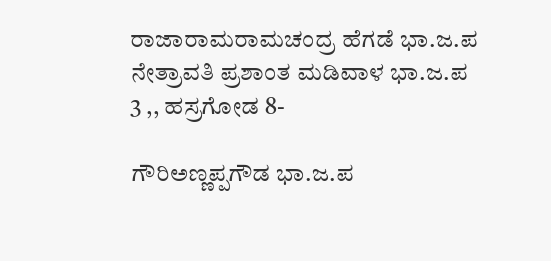ರಾಜಾರಾಮರಾಮಚಂದ್ರ ಹೆಗಡೆ ಭಾ.ಜ.ಪ ನೇತ್ರಾವತಿ ಪ್ರಶಾಂತ ಮಡಿವಾಳ ಭಾ.ಜ.ಪ
3 ,, ಹಸ್ರಗೋಡ 8-

ಗೌರಿಅಣ್ಣಪ್ಪಗೌಡ ಭಾ.ಜ.ಪ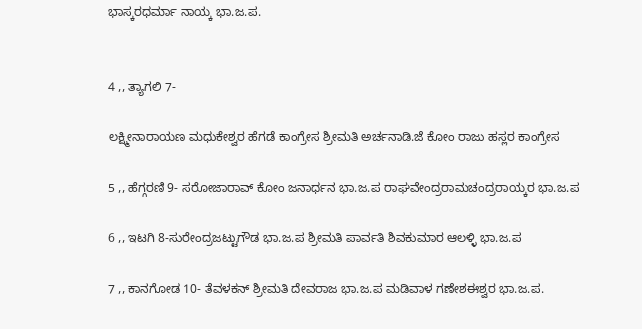ಭಾಸ್ಕರಧರ್ಮಾ ನಾಯ್ಕ ಭಾ.ಜ.ಪ.


4 ,, ತ್ಯಾಗಲಿ 7-

ಲಕ್ಷ್ಮೀನಾರಾಯಣ ಮಧುಕೇಶ್ವರ ಹೆಗಡೆ ಕಾಂಗ್ರೇಸ ಶ್ರೀಮತಿ ಅರ್ಚನಾಡಿ.ಜೆ ಕೋಂ ರಾಜು ಹಸ್ಲರ ಕಾಂಗ್ರೇಸ

5 ,, ಹೆಗ್ಗರಣಿ 9- ಸರೋಜಾರಾವ್ ಕೋಂ ಜನಾರ್ಧನ ಭಾ.ಜ.ಪ ರಾಘವೇಂದ್ರರಾಮಚಂದ್ರರಾಯ್ಕರ ಭಾ.ಜ.ಪ

6 ,, ಇಟಗಿ 8-ಸುರೇಂದ್ರಜಟ್ಟುಗೌಡ ಭಾ.ಜ.ಪ ಶ್ರೀಮತಿ ಪಾರ್ವತಿ ಶಿವಕುಮಾರ ಆಲಳ್ಳಿ ಭಾ.ಜ.ಪ

7 ,, ಕಾನಗೋಡ 10- ತೆವಳಕನ್ ಶ್ರೀಮತಿ ದೇವರಾಜ ಭಾ.ಜ.ಪ ಮಡಿವಾಳ ಗಣೇಶಈಶ್ವರ ಭಾ.ಜ.ಪ.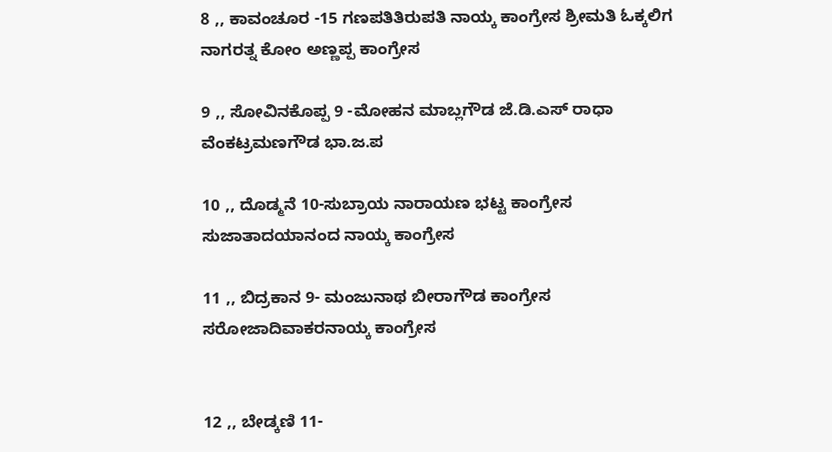8 ,, ಕಾವಂಚೂರ -15 ಗಣಪತಿತಿರುಪತಿ ನಾಯ್ಕ ಕಾಂಗ್ರೇಸ ಶ್ರೀಮತಿ ಓಕ್ಕಲಿಗ ನಾಗರತ್ನ ಕೋಂ ಅಣ್ಣಪ್ಪ ಕಾಂಗ್ರೇಸ

9 ,, ಸೋವಿನಕೊಪ್ಪ 9 -ಮೋಹನ ಮಾಬ್ಲಗೌಡ ಜೆ.ಡಿ.ಎಸ್ ರಾಧಾ ವೆಂಕಟ್ರಮಣಗೌಡ ಭಾ.ಜ.ಪ

10 ,, ದೊಡ್ಮನೆ 10-ಸುಬ್ರಾಯ ನಾರಾಯಣ ಭಟ್ಟ ಕಾಂಗ್ರೇಸ ಸುಜಾತಾದಯಾನಂದ ನಾಯ್ಕ ಕಾಂಗ್ರೇಸ

11 ,, ಬಿದ್ರಕಾನ 9- ಮಂಜುನಾಥ ಬೀರಾಗೌಡ ಕಾಂಗ್ರೇಸ ಸರೋಜಾದಿವಾಕರನಾಯ್ಕ ಕಾಂಗ್ರೇಸ


12 ,, ಬೇಡ್ಕಣಿ 11-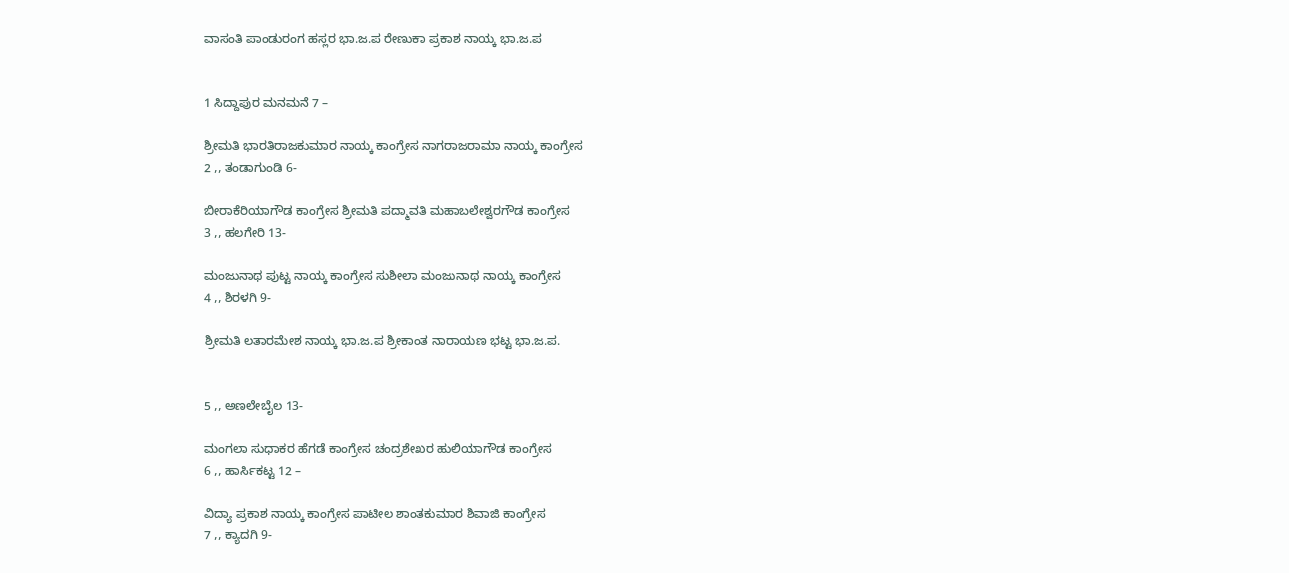ವಾಸಂತಿ ಪಾಂಡುರಂಗ ಹಸ್ಲರ ಭಾ.ಜ.ಪ ರೇಣುಕಾ ಪ್ರಕಾಶ ನಾಯ್ಕ ಭಾ.ಜ.ಪ


1 ಸಿದ್ದಾಪುರ ಮನಮನೆ 7 –

ಶ್ರೀಮತಿ ಭಾರತಿರಾಜಕುಮಾರ ನಾಯ್ಕ ಕಾಂಗ್ರೇಸ ನಾಗರಾಜರಾಮಾ ನಾಯ್ಕ ಕಾಂಗ್ರೇಸ
2 ,, ತಂಡಾಗುಂಡಿ 6-

ಬೀರಾಕೆರಿಯಾಗೌಡ ಕಾಂಗ್ರೇಸ ಶ್ರೀಮತಿ ಪದ್ಮಾವತಿ ಮಹಾಬಲೇಶ್ವರಗೌಡ ಕಾಂಗ್ರೇಸ
3 ,, ಹಲಗೇರಿ 13-

ಮಂಜುನಾಥ ಪುಟ್ಟ ನಾಯ್ಕ ಕಾಂಗ್ರೇಸ ಸುಶೀಲಾ ಮಂಜುನಾಥ ನಾಯ್ಕ ಕಾಂಗ್ರೇಸ
4 ,, ಶಿರಳಗಿ 9-

ಶ್ರೀಮತಿ ಲತಾರಮೇಶ ನಾಯ್ಕ ಭಾ.ಜ.ಪ ಶ್ರೀಕಾಂತ ನಾರಾಯಣ ಭಟ್ಟ ಭಾ.ಜ.ಪ.


5 ,, ಅಣಲೇಬೈಲ 13-

ಮಂಗಲಾ ಸುಧಾಕರ ಹೆಗಡೆ ಕಾಂಗ್ರೇಸ ಚಂದ್ರಶೇಖರ ಹುಲಿಯಾಗೌಡ ಕಾಂಗ್ರೇಸ
6 ,, ಹಾರ್ಸಿಕಟ್ಟ 12 –

ವಿದ್ಯಾ ಪ್ರಕಾಶ ನಾಯ್ಕ ಕಾಂಗ್ರೇಸ ಪಾಟೀಲ ಶಾಂತಕುಮಾರ ಶಿವಾಜಿ ಕಾಂಗ್ರೇಸ
7 ,, ಕ್ಯಾದಗಿ 9-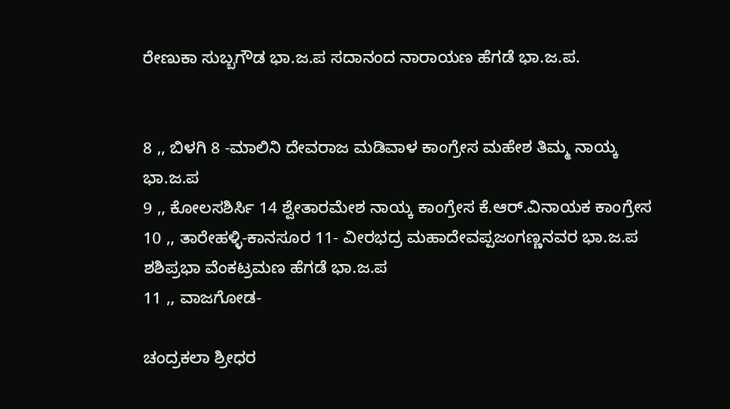ರೇಣುಕಾ ಸುಬ್ಬಗೌಡ ಭಾ.ಜ.ಪ ಸದಾನಂದ ನಾರಾಯಣ ಹೆಗಡೆ ಭಾ.ಜ.ಪ.


8 ,, ಬಿಳಗಿ 8 -ಮಾಲಿನಿ ದೇವರಾಜ ಮಡಿವಾಳ ಕಾಂಗ್ರೇಸ ಮಹೇಶ ತಿಮ್ಮ ನಾಯ್ಕ ಭಾ.ಜ.ಪ
9 ,, ಕೋಲಸಶಿರ್ಸಿ 14 ಶ್ವೇತಾರಮೇಶ ನಾಯ್ಕ ಕಾಂಗ್ರೇಸ ಕೆ.ಆರ್.ವಿನಾಯಕ ಕಾಂಗ್ರೇಸ
10 ,, ತಾರೇಹಳ್ಳಿ-ಕಾನಸೂರ 11- ವೀರಭದ್ರ ಮಹಾದೇವಪ್ಪಜಂಗಣ್ಣನವರ ಭಾ.ಜ.ಪ ಶಶಿಪ್ರಭಾ ವೆಂಕಟ್ರಮಣ ಹೆಗಡೆ ಭಾ.ಜ.ಪ
11 ,, ವಾಜಗೋಡ-

ಚಂದ್ರಕಲಾ ಶ್ರೀಧರ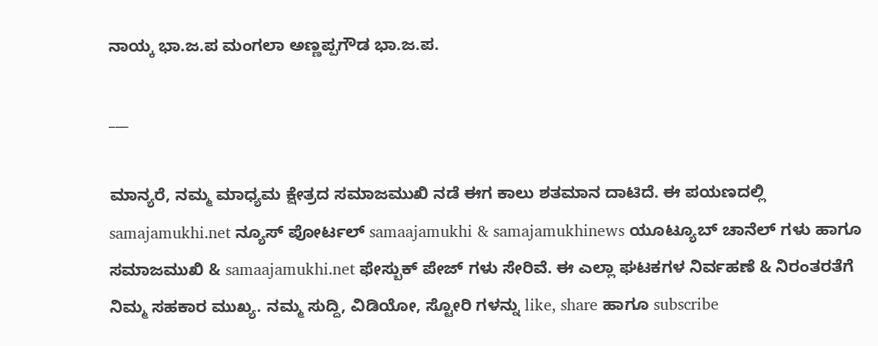ನಾಯ್ಕ ಭಾ.ಜ.ಪ ಮಂಗಲಾ ಅಣ್ಣಪ್ಪಗೌಡ ಭಾ.ಜ.ಪ.

___

ಮಾನ್ಯರೆ, ನಮ್ಮ ಮಾಧ್ಯಮ ಕ್ಷೇತ್ರದ ಸಮಾಜಮುಖಿ ನಡೆ ಈಗ ಕಾಲು ಶತಮಾನ ದಾಟಿದೆ. ಈ ಪಯಣದಲ್ಲಿ samajamukhi.net ನ್ಯೂಸ್ ಪೋರ್ಟಲ್ samaajamukhi & samajamukhinews ಯೂಟ್ಯೂಬ್ ಚಾನೆಲ್ ಗಳು ಹಾಗೂ ಸಮಾಜಮುಖಿ & samaajamukhi.net ಫೇಸ್ಬುಕ್ ಪೇಜ್ ಗಳು ಸೇರಿವೆ. ಈ ಎಲ್ಲಾ ಘಟಕಗಳ ನಿರ್ವಹಣೆ & ನಿರಂತರತೆಗೆ ನಿಮ್ಮ ಸಹಕಾರ ಮುಖ್ಯ. ನಮ್ಮ ಸುದ್ದಿ, ವಿಡಿಯೋ, ಸ್ಟೋರಿ ಗಳನ್ನು like, share ಹಾಗೂ subscribe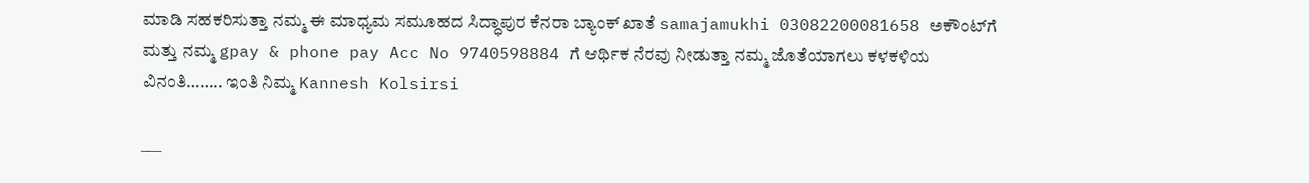ಮಾಡಿ ಸಹಕರಿಸುತ್ತಾ ನಮ್ಮ ಈ ಮಾಧ್ಯಮ ಸಮೂಹದ ಸಿದ್ಧಾಪುರ ಕೆನರಾ ಬ್ಯಾಂಕ್ ಖಾತೆ samajamukhi 03082200081658 ಅಕೌಂಟ್‌ಗೆ ಮತ್ತು ನಮ್ಮ gpay & phone pay Acc No 9740598884 ಗೆ ಆರ್ಥಿಕ ನೆರವು ನೀಡುತ್ತಾ ನಮ್ಮ ಜೊತೆಯಾಗಲು ಕಳಕಳಿಯ ವಿನಂತಿ…….. ಇಂತಿ ನಿಮ್ಮ Kannesh Kolsirsi

___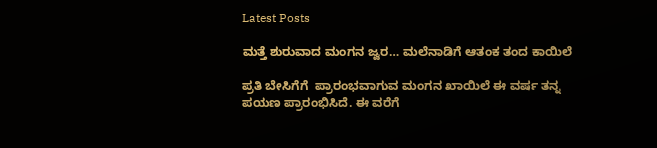Latest Posts

ಮತ್ತೆ ಶುರುವಾದ ಮಂಗನ ಜ್ವರ… ಮಲೆನಾಡಿಗೆ ಆತಂಕ ತಂದ ಕಾಯಿಲೆ

ಪ್ರತಿ ಬೇಸಿಗೆಗೆ  ಪ್ರಾರಂಭವಾಗುವ ಮಂಗನ ಖಾಯಿಲೆ ಈ ವರ್ಷ ತನ್ನ ಪಯಣ ಪ್ರಾರಂಭಿಸಿದೆ. ಈ ವರೆಗೆ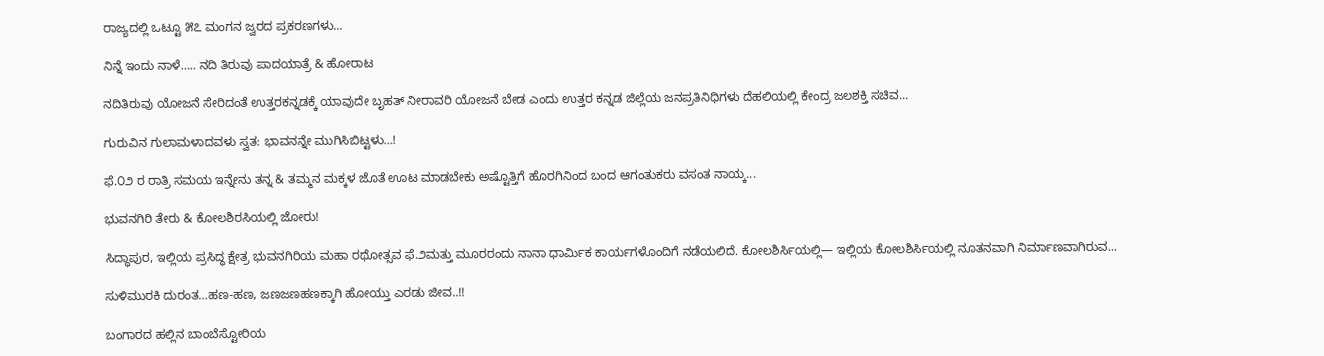ರಾಜ್ಯದಲ್ಲಿ ಒಟ್ಟೂ ೫೭ ಮಂಗನ ಜ್ವರದ ಪ್ರಕರಣಗಳು...

ನಿನ್ನೆ ಇಂದು ನಾಳೆ….. ನದಿ ತಿರುವು ಪಾದಯಾತ್ರೆ & ಹೋರಾಟ

ನದಿತಿರುವು ಯೋಜನೆ ಸೇರಿದಂತೆ ಉತ್ತರಕನ್ನಡಕ್ಕೆ ಯಾವುದೇ ಬೃಹತ್‌ ನೀರಾವರಿ ಯೋಜನೆ ಬೇಡ ಎಂದು ಉತ್ತರ ಕನ್ನಡ ಜಿಲ್ಲೆಯ ಜನಪ್ರತಿನಿಧಿಗಳು ದೆಹಲಿಯಲ್ಲಿ ಕೇಂದ್ರ ಜಲಶಕ್ತಿ ಸಚಿವ...

ಗುರುವಿನ ಗುಲಾಮಳಾದವಳು ಸ್ವತ: ಭಾವನನ್ನೇ ಮುಗಿಸಿಬಿಟ್ಟಳು…!

ಫೆ.೦೨ ರ ರಾತ್ರಿ ಸಮಯ ಇನ್ನೇನು ತನ್ನ & ತಮ್ಮನ ಮಕ್ಕಳ ಜೊತೆ ಊಟ ಮಾಡಬೇಕು ಅಷ್ಟೊತ್ತಿಗೆ ಹೊರಗಿನಿಂದ ಬಂದ ಆಗಂತುಕರು ವಸಂತ ನಾಯ್ಕ...

ಭುವನಗಿರಿ ತೇರು & ಕೋಲಶಿರಸಿಯಲ್ಲಿ ಜೋರು!

ಸಿದ್ಧಾಪುರ, ಇಲ್ಲಿಯ ಪ್ರಸಿದ್ಧ ಕ್ಷೇತ್ರ ಭುವನಗಿರಿಯ ಮಹಾ ರಥೋತ್ಸವ ಫೆ.೨ಮತ್ತು ಮೂರರಂದು ನಾನಾ ಧಾರ್ಮಿಕ ಕಾರ್ಯಗಳೊಂದಿಗೆ ನಡೆಯಲಿದೆ. ಕೋಲಶಿರ್ಸಿಯಲ್ಲಿ— ಇಲ್ಲಿಯ ಕೋಲಶಿರ್ಸಿಯಲ್ಲಿ ನೂತನವಾಗಿ ನಿರ್ಮಾಣವಾಗಿರುವ...

ಸುಳಿಮುರಕಿ ದುರಂತ…ಹಣ-ಹಣ, ಜಣಜಣಹಣಕ್ಕಾಗಿ ಹೋಯ್ತು ಎರಡು ಜೀವ..!!

ಬಂಗಾರದ ಹಲ್ಲಿನ ಬಾಂಬೆಸ್ಟೋರಿಯ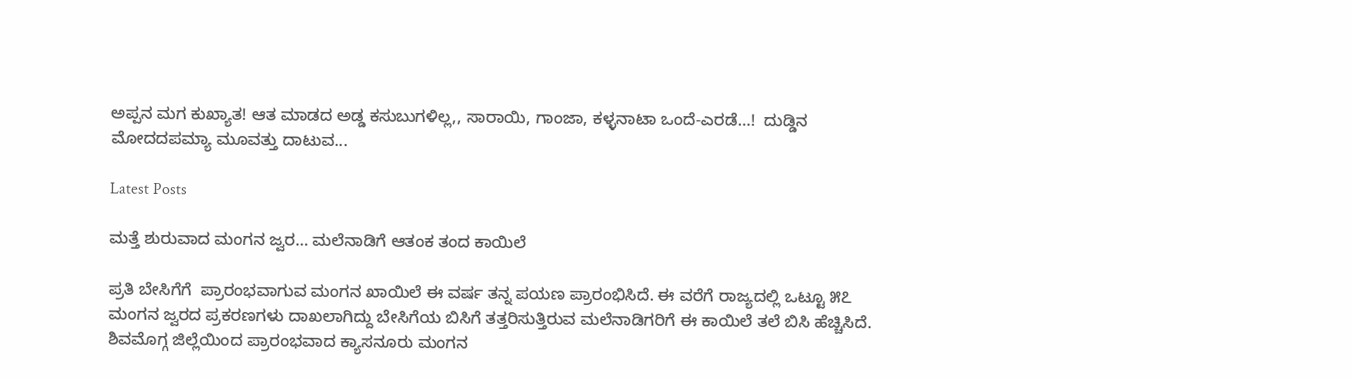ಅಪ್ಪನ ಮಗ ಕುಖ್ಯಾತ! ಆತ ಮಾಡದ ಅಡ್ಡ ಕಸುಬುಗಳಿಲ್ಲ,, ಸಾರಾಯಿ, ಗಾಂಜಾ, ಕಳ್ಳನಾಟಾ ಒಂದೆ-ಎರಡೆ…!  ದುಡ್ಡಿನ  ಮೋದದಪಮ್ಯಾ ಮೂವತ್ತು ದಾಟುವ...

Latest Posts

ಮತ್ತೆ ಶುರುವಾದ ಮಂಗನ ಜ್ವರ… ಮಲೆನಾಡಿಗೆ ಆತಂಕ ತಂದ ಕಾಯಿಲೆ

ಪ್ರತಿ ಬೇಸಿಗೆಗೆ  ಪ್ರಾರಂಭವಾಗುವ ಮಂಗನ ಖಾಯಿಲೆ ಈ ವರ್ಷ ತನ್ನ ಪಯಣ ಪ್ರಾರಂಭಿಸಿದೆ. ಈ ವರೆಗೆ ರಾಜ್ಯದಲ್ಲಿ ಒಟ್ಟೂ ೫೭ ಮಂಗನ ಜ್ವರದ ಪ್ರಕರಣಗಳು ದಾಖಲಾಗಿದ್ದು ಬೇಸಿಗೆಯ ಬಿಸಿಗೆ ತತ್ತರಿಸುತ್ತಿರುವ ಮಲೆನಾಡಿಗರಿಗೆ ಈ ಕಾಯಿಲೆ ತಲೆ ಬಿಸಿ ಹೆಚ್ಚಿಸಿದೆ. ಶಿವಮೊಗ್ಗ ಜಿಲ್ಲೆಯಿಂದ ಪ್ರಾರಂಭವಾದ ಕ್ಯಾಸನೂರು ಮಂಗನ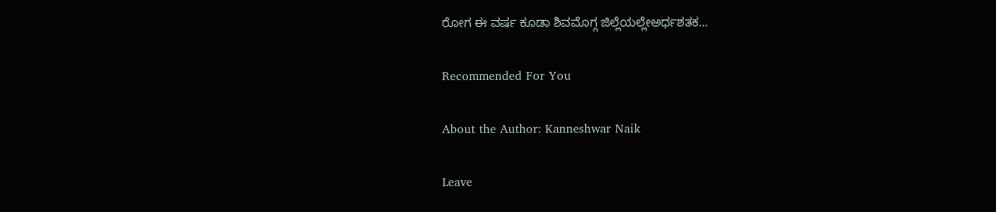ರೋಗ ಈ ವರ್ಷ ಕೂಡಾ ಶಿವಮೊಗ್ಗ ಜಿಲ್ಲೆಯಲ್ಲೇಅರ್ಧಶತಕ...

Recommended For You

About the Author: Kanneshwar Naik

Leave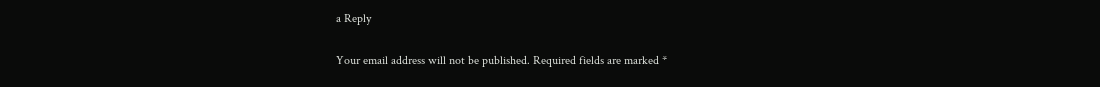a Reply

Your email address will not be published. Required fields are marked *